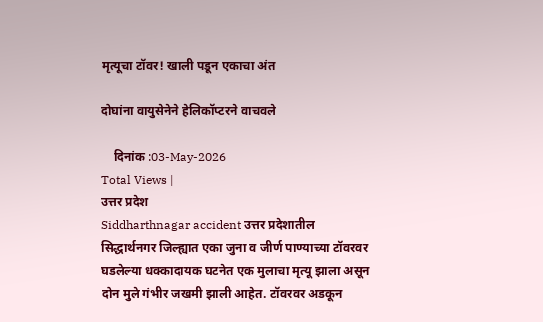मृत्यूचा टॉवर! खाली पडून एकाचा अंत

दोघांना वायुसेनेने हेलिकॉप्टरने वाचवले

    दिनांक :03-May-2026
Total Views |
उत्तर प्रदेश
Siddharthnagar accident उत्तर प्रदेशातील सिद्धार्थनगर जिल्ह्यात एका जुना व जीर्ण पाण्याच्या टॉवरवर घडलेल्या धक्कादायक घटनेत एक मुलाचा मृत्यू झाला असून दोन मुले गंभीर जखमी झाली आहेत. टॉवरवर अडकून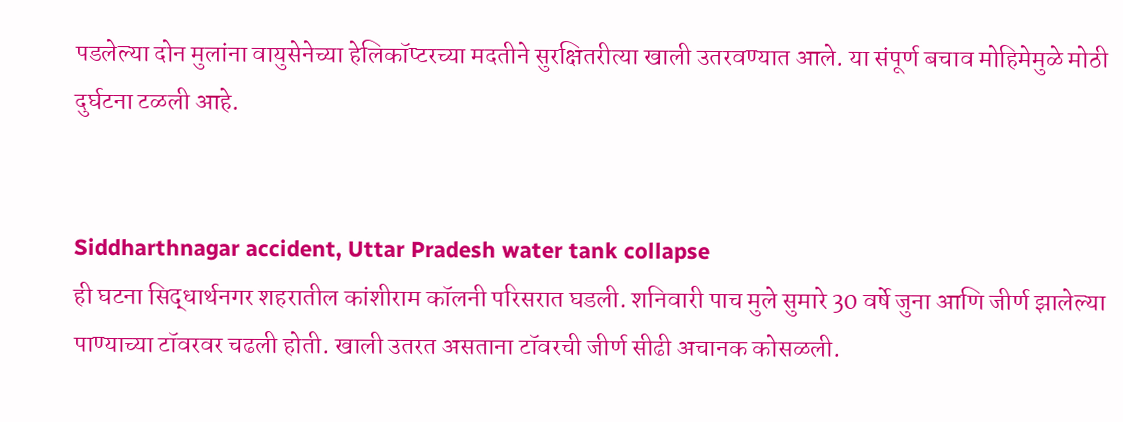पडलेल्या दोन मुलांना वायुसेनेच्या हेलिकॉप्टरच्या मदतीने सुरक्षितरीत्या खाली उतरवण्यात आले. या संपूर्ण बचाव मोहिमेमुळे मोठी दुर्घटना टळली आहे.


Siddharthnagar accident, Uttar Pradesh water tank collapse
ही घटना सिद्धार्थनगर शहरातील कांशीराम कॉलनी परिसरात घडली. शनिवारी पाच मुले सुमारे 30 वर्षे जुना आणि जीर्ण झालेल्या पाण्याच्या टॉवरवर चढली होती. खाली उतरत असताना टॉवरची जीर्ण सीढी अचानक कोसळली.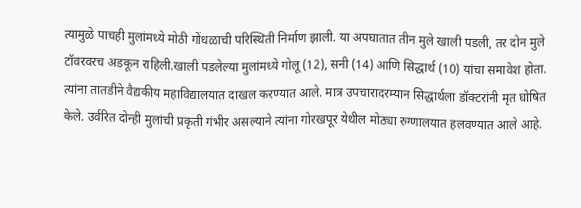त्यामुळे पाचही मुलांमध्ये मोठी गोंधळाची परिस्थिती निर्माण झाली. या अपघातात तीन मुले खाली पडली, तर दोन मुले टॉवरवरच अडकून राहिली.खाली पडलेल्या मुलांमध्ये गोलू (12), सनी (14) आणि सिद्धार्थ (10) यांचा समावेश होता. त्यांना तातडीने वैद्यकीय महाविद्यालयात दाखल करण्यात आले. मात्र उपचारादरम्यान सिद्धार्थला डॉक्टरांनी मृत घोषित केले. उर्वरित दोन्ही मुलांची प्रकृती गंभीर असल्याने त्यांना गोरखपूर येथील मोठ्या रुग्णालयात हलवण्यात आले आहे.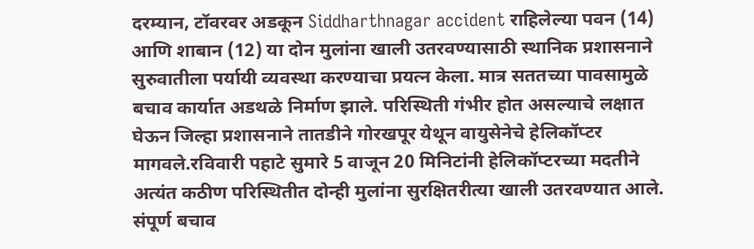दरम्यान, टॉवरवर अडकून Siddharthnagar accident राहिलेल्या पवन (14) आणि शाबान (12) या दोन मुलांना खाली उतरवण्यासाठी स्थानिक प्रशासनाने सुरुवातीला पर्यायी व्यवस्था करण्याचा प्रयत्न केला. मात्र सततच्या पावसामुळे बचाव कार्यात अडथळे निर्माण झाले. परिस्थिती गंभीर होत असल्याचे लक्षात घेऊन जिल्हा प्रशासनाने तातडीने गोरखपूर येथून वायुसेनेचे हेलिकॉप्टर मागवले.रविवारी पहाटे सुमारे 5 वाजून 20 मिनिटांनी हेलिकॉप्टरच्या मदतीने अत्यंत कठीण परिस्थितीत दोन्ही मुलांना सुरक्षितरीत्या खाली उतरवण्यात आले. संपूर्ण बचाव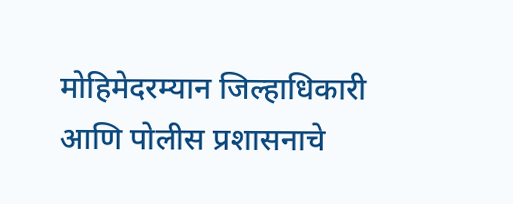मोहिमेदरम्यान जिल्हाधिकारी आणि पोलीस प्रशासनाचे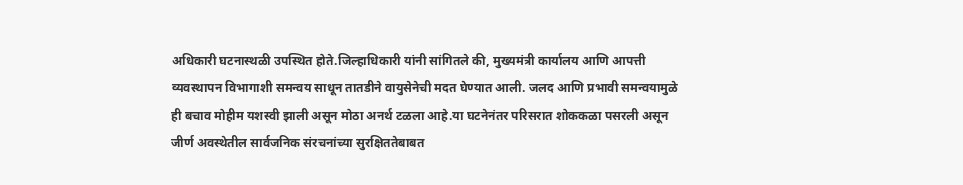अधिकारी घटनास्थळी उपस्थित होते.जिल्हाधिकारी यांनी सांगितले की, मुख्यमंत्री कार्यालय आणि आपत्ती व्यवस्थापन विभागाशी समन्वय साधून तातडीने वायुसेनेची मदत घेण्यात आली. जलद आणि प्रभावी समन्वयामुळे ही बचाव मोहीम यशस्वी झाली असून मोठा अनर्थ टळला आहे.या घटनेनंतर परिसरात शोककळा पसरली असून जीर्ण अवस्थेतील सार्वजनिक संरचनांच्या सुरक्षिततेबाबत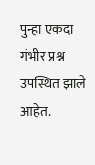पुन्हा एकदा गंभीर प्रश्न उपस्थित झाले आहेत.